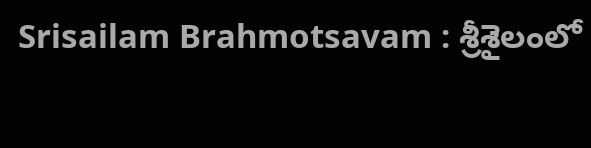Srisailam Brahmotsavam : శ్రీ‌శైలంలో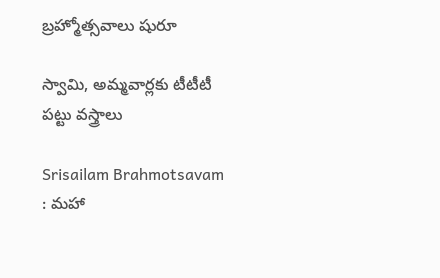బ్ర‌హ్మోత్స‌వాలు షురూ

స్వామి, అమ్మ‌వార్ల‌కు టీటీటీ ప‌ట్టు వ‌స్త్రాలు

Srisailam Brahmotsavam : మ‌హా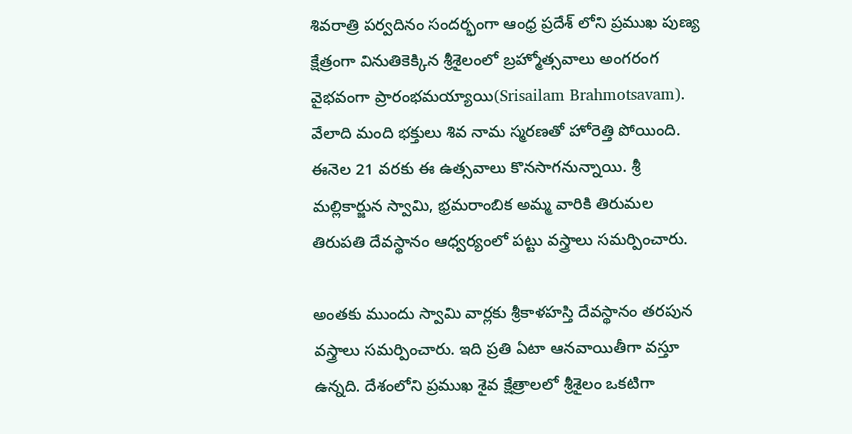శివ‌రాత్రి ప‌ర్వ‌దినం సంద‌ర్భంగా ఆంధ్ర ప్ర‌దేశ్ లోని ప్ర‌ముఖ పుణ్య క్షేత్రంగా వినుతికెక్కిన శ్రీ‌శైలంలో బ్ర‌హ్మోత్స‌వాలు అంగ‌రంగ వైభ‌వంగా ప్రారంభమ‌య్యాయి(Srisailam Brahmotsavam). వేలాది మంది భ‌క్తులు శివ నామ స్మ‌ర‌ణ‌తో హోరెత్తి పోయింది. ఈనెల 21 వ‌ర‌కు ఈ ఉత్స‌వాలు కొన‌సాగనున్నాయి. శ్రీ మ‌ల్లికార్జున స్వామి, భ్ర‌మరాంబిక అమ్మ వారికి తిరుమ‌ల తిరుప‌తి దేవ‌స్థానం ఆధ్వ‌ర్యంలో ప‌ట్టు వ‌స్త్రాలు స‌మ‌ర్పించారు.

అంత‌కు ముందు స్వామి వార్ల‌కు శ్రీ‌కాళ‌హ‌స్తి దేవ‌స్థానం త‌ర‌పున వ‌స్త్రాలు స‌మ‌ర్పించారు. ఇది ప్ర‌తి ఏటా ఆన‌వాయితీగా వ‌స్తూ ఉన్న‌ది. దేశంలోని ప్ర‌ముఖ శైవ క్షేత్రాల‌లో శ్రీ‌శైలం ఒక‌టిగా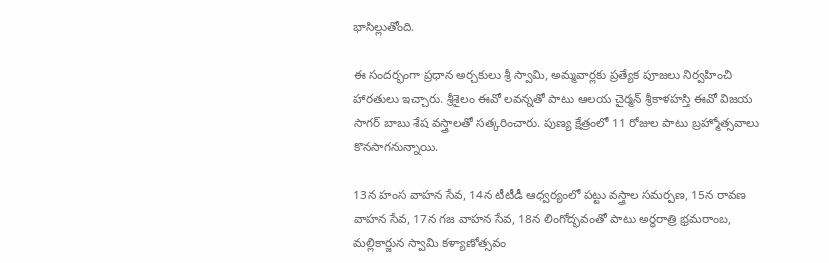భాసిల్లుతోంది.

ఈ సంద‌ర్భంగా ప్ర‌ధాన అర్చ‌కులు శ్రీ స్వామి, అమ్మ‌వార్ల‌కు ప్ర‌త్యేక పూజ‌లు నిర్వ‌హించి హార‌తులు ఇచ్చారు. శ్రీ‌శైలం ఈవో ల‌వ‌న్న‌తో పాటు ఆల‌య చైర్మ‌న్ శ్రీ‌కాళ‌హ‌స్తి ఈవో విజ‌య సాగ‌ర్ బాబు శేష వ‌స్త్రాల‌తో స‌త్క‌రించారు. పుణ్య క్షేత్రంలో 11 రోజుల పాటు బ్ర‌హ్మోత్స‌వాలు కొన‌సాగనున్నాయి.

13న హంస వాహ‌న సేవ‌, 14న టీటీడీ ఆధ్వ‌ర్యంలో ప‌ట్టు వ‌స్త్రాల స‌మ‌ర్ప‌ణ‌, 15న రావ‌ణ వాహ‌న సేవ‌, 17న గ‌జ వాహ‌న సేవ‌, 18న లింగోద్భ‌వంతో పాటు అర్ధ‌రాత్రి భ్ర‌మ‌రాంబ‌, మ‌ల్లికార్జున స్వామి క‌ళ్యాణోత్స‌వం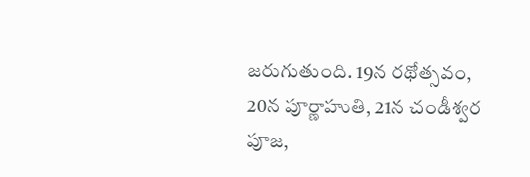జ‌రుగుతుంది. 19న ర‌థోత్స‌వం, 20న పూర్ణాహుతి, 21న చండీశ్వ‌ర పూజ‌,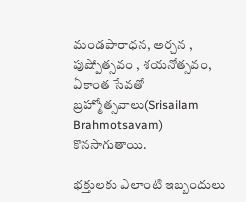మండ‌పారాధ‌న‌, అర్చ‌న , పుష్పోత్స‌వం , శ‌య‌నోత్స‌వం, ఏకాంత సేవ‌తో బ్ర‌హ్మోత్స‌వాలు(Srisailam Brahmotsavam) కొన‌సాగుతాయి.

భ‌క్తుల‌కు ఎలాంటి ఇబ్బందులు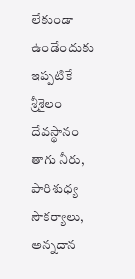లేకుండా ఉండేందుకు ఇప్ప‌టికే శ్రీ‌శైలం దేవ‌స్థానం తాగు నీరు, పారిశుధ్య సౌక‌ర్యాలు, అన్న‌దాన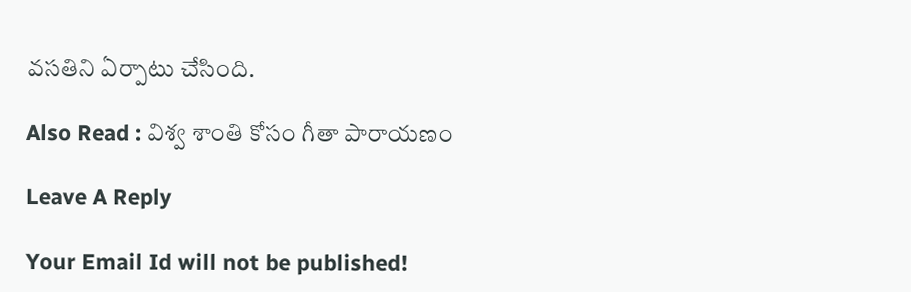వ‌స‌తిని ఏర్పాటు చేసింది.

Also Read : విశ్వ శాంతి కోసం గీతా పారాయ‌ణం

Leave A Reply

Your Email Id will not be published!